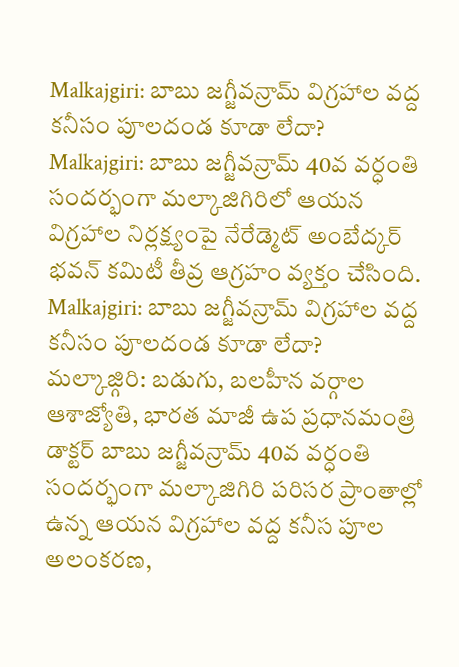Malkajgiri: బాబు జగ్జీవన్రామ్ విగ్రహాల వద్ద కనీసం పూలదండ కూడా లేదా?
Malkajgiri: బాబు జగ్జీవన్రామ్ 40వ వర్ధంతి సందర్భంగా మల్కాజిగిరిలో ఆయన విగ్రహాల నిర్లక్ష్యంపై నేరేడ్మెట్ అంబేద్కర్ భవన్ కమిటీ తీవ్ర ఆగ్రహం వ్యక్తం చేసింది.
Malkajgiri: బాబు జగ్జీవన్రామ్ విగ్రహాల వద్ద కనీసం పూలదండ కూడా లేదా?
మల్కాజ్గిరి: బడుగు, బలహీన వర్గాల ఆశాజ్యోతి, భారత మాజీ ఉప ప్రధానమంత్రి డాక్టర్ బాబు జగ్జీవన్రామ్ 40వ వర్ధంతి సందర్భంగా మల్కాజిగిరి పరిసర ప్రాంతాల్లో ఉన్న ఆయన విగ్రహాల వద్ద కనీస పూల అలంకరణ,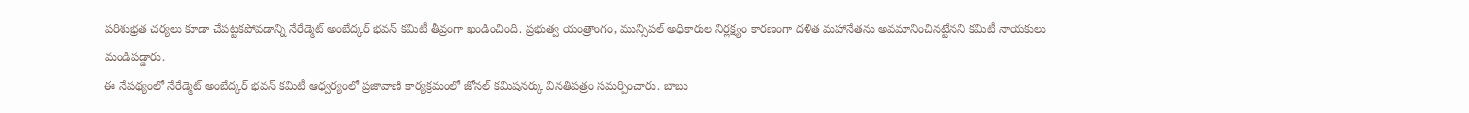పరిశుభ్రత చర్యలు కూడా చేపట్టకపోవడాన్ని నేరేడ్మెట్ అంబేద్కర్ భవన్ కమిటీ తీవ్రంగా ఖండించింది. ప్రభుత్వ యంత్రాంగం, మున్సిపల్ అధికారుల నిర్లక్ష్యం కారణంగా దళిత మహానేతను అవమానించినట్టేనని కమిటీ నాయకులు మండిపడ్డారు.
ఈ నేపథ్యంలో నేరేడ్మెట్ అంబేద్కర్ భవన్ కమిటీ ఆధ్వర్యంలో ప్రజావాణి కార్యక్రమంలో జోనల్ కమిషనర్కు వినతిపత్రం సమర్పించారు. బాబు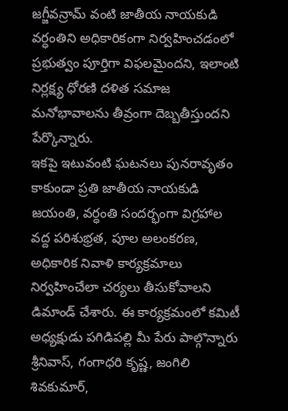జగ్జీవన్రామ్ వంటి జాతీయ నాయకుడి వర్ధంతిని అధికారికంగా నిర్వహించడంలో ప్రభుత్వం పూర్తిగా విఫలమైందని, ఇలాంటి నిర్లక్ష్య ధోరణి దళిత సమాజ మనోభావాలను తీవ్రంగా దెబ్బతీస్తుందని పేర్కొన్నారు.
ఇకపై ఇటువంటి ఘటనలు పునరావృతం కాకుండా ప్రతి జాతీయ నాయకుడి జయంతి, వర్ధంతి సందర్భంగా విగ్రహాల వద్ద పరిశుభ్రత, పూల అలంకరణ, అధికారిక నివాళి కార్యక్రమాలు నిర్వహించేలా చర్యలు తీసుకోవాలని డిమాండ్ చేశారు. ఈ కార్యక్రమంలో కమిటీ అధ్యక్షుడు పగిడిపల్లి మీ పేరు పాల్గొన్నారు శ్రీనివాస్, గంగాధరి కృష్ణ, జంగిలి శివకుమార్,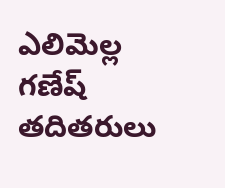ఎలిమెల్ల గణేష్ తదితరులు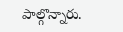పాల్గొన్నారు.